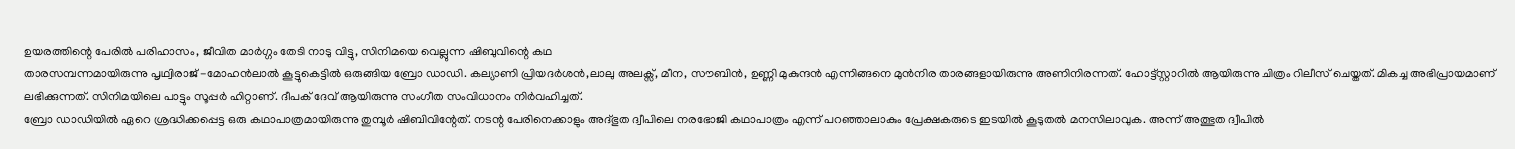ഉയരത്തിന്റെ പേരിൽ പരിഹാസം, ജീവിത മാർഗ്ഗം തേടി നാടു വിട്ടു, സിനിമയെ വെല്ലുന്ന ഷിബുവിന്റെ കഥ
താരസമ്പന്നമായിരുന്നു പൃഥ്വിരാജ് -മോഹൻലാൽ കൂട്ടുകെട്ടിൽ ഒരുങ്ങിയ ബ്രോ ഡാഡി. കല്യാണി പ്രിയദർശൻ,ലാലു അലക്സ്, മീന, സൗബിൻ, ഉണ്ണി മുകുന്ദൻ എന്നിങ്ങനെ മുൻനിര താരങ്ങളായിരുന്നു അണിനിരന്നത്. ഹോട്ട്സ്റ്റാറിൽ ആയിരുന്നു ചിത്രം റിലീസ് ചെയ്തത്. മികച്ച അഭിപ്രായമാണ് ലഭിക്കുന്നത്. സിനിമയിലെ പാട്ടും സൂപ്പർ ഹിറ്റാണ്. ദീപക് ദേവ് ആയിരുന്നു സംഗീത സംവിധാനം നിർവഹിച്ചത്.
ബ്രോ ഡാഡിയിൽ ഏറെ ശ്രദ്ധിക്കപ്പെട്ട ഒരു കഥാപാത്രമായിരുന്നു തുമ്പൂർ ഷിബിവിന്റേത്. നടന്റ പേരിനെക്കാളും അദ്ഭുത ദ്വീപിലെ നരഭോജി കഥാപാത്രം എന്ന് പറഞ്ഞാലാകും പ്രേക്ഷകരുടെ ഇടയിൽ കൂടുതൽ മനസിലാവുക. അന്ന് അത്ഭുത ദ്വീപിൽ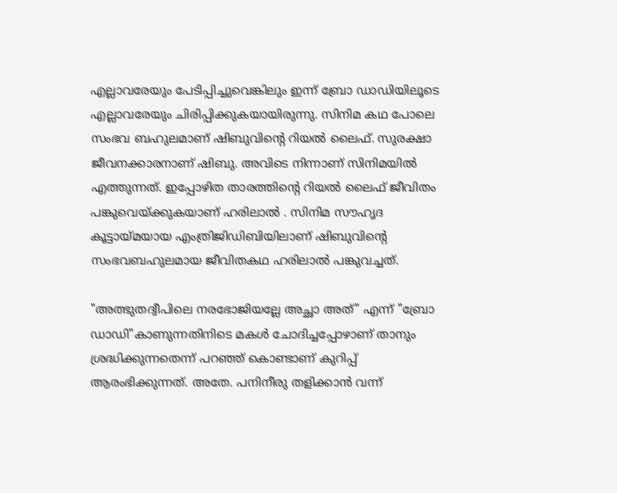എല്ലാവരേയും പേടിപ്പിച്ചുവെങ്കിലും ഇന്ന് ബ്രോ ഡാഡിയിലൂടെ എല്ലാവരേയും ചിരിപ്പിക്കുകയായിരുന്നു. സിനിമ കഥ പോലെ സംഭവ ബഹുലമാണ് ഷിബുവിന്റെ റിയൽ ലൈഫ്. സുരക്ഷാ ജീവനക്കാരനാണ് ഷിബു. അവിടെ നിന്നാണ് സിനിമയിൽ എത്തുന്നത്. ഇപ്പോഴിത താരത്തിന്റെ റിയൽ ലൈഫ് ജീവിതം പങ്കുവെയ്ക്കുകയാണ് ഹരിലാൽ . സിനിമ സൗഹൃദ കൂട്ടായ്മയായ എംത്രിജിഡിബിയിലാണ് ഷിബുവിന്റെ സംഭവബഹുലമായ ജീവിതകഥ ഹരിലാൽ പങ്കുവച്ചത്.

"അത്ഭുതദ്വീപിലെ നരഭോജിയല്ലേ അച്ഛാ അത്" എന്ന് "ബ്രോ ഡാഡി"കാണുന്നതിനിടെ മകൾ ചോദിച്ചപ്പോഴാണ് താനും ശ്രദ്ധിക്കുന്നതെന്ന് പറഞ്ഞ് കൊണ്ടാണ് കുറിപ്പ് ആരംഭിക്കുന്നത്. അതേ. പനിനീരു തളിക്കാൻ വന്ന്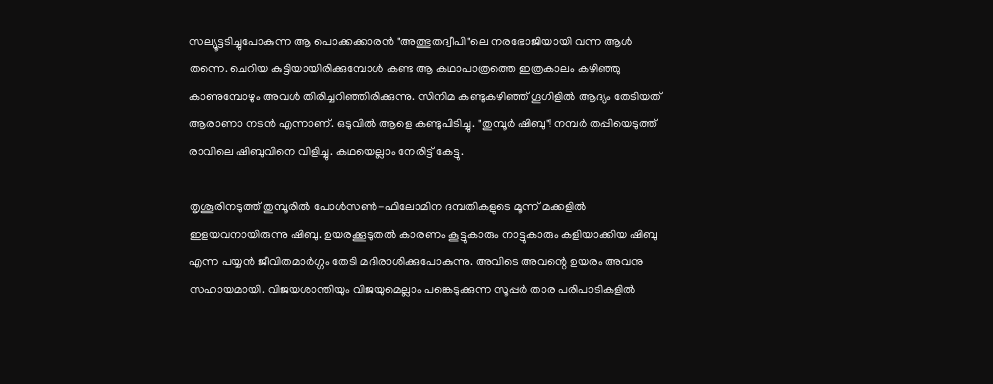സല്യൂട്ടടിച്ചുപോകുന്ന ആ പൊക്കക്കാരൻ "അത്ഭുതദ്വീപി"ലെ നരഭോജിയായി വന്ന ആൾ തന്നെ. ചെറിയ കുട്ടിയായിരിക്കുമ്പോൾ കണ്ട ആ കഥാപാത്രത്തെ ഇത്രകാലം കഴിഞ്ഞു കാണുമ്പോഴും അവൾ തിരിച്ചറിഞ്ഞിരിക്കുന്നു. സിനിമ കണ്ടുകഴിഞ്ഞ് ഗൂഗിളിൽ ആദ്യം തേടിയത് ആരാണാ നടൻ എന്നാണ്. ഒടുവിൽ ആളെ കണ്ടുപിടിച്ചു. "തുമ്പൂർ ഷിബു"! നമ്പർ തപ്പിയെടുത്ത് രാവിലെ ഷിബുവിനെ വിളിച്ചു. കഥയെല്ലാം നേരിട്ട് കേട്ടു.

തൃശൂരിനടുത്ത് തുമ്പൂരിൽ പോൾസൺ-ഫിലോമിന ദമ്പതികളുടെ മൂന്ന് മക്കളിൽ ഇളയവനായിരുന്നു ഷിബു. ഉയരക്കൂടുതൽ കാരണം കൂട്ടുകാരും നാട്ടുകാരും കളിയാക്കിയ ഷിബു എന്ന പയ്യൻ ജീവിതമാർഗ്ഗം തേടി മദിരാശിക്കുപോകുന്നു. അവിടെ അവന്റെ ഉയരം അവനു സഹായമായി. വിജയശാന്തിയും വിജയുമെല്ലാം പങ്കെടുക്കുന്ന സൂപ്പർ താര പരിപാടികളിൽ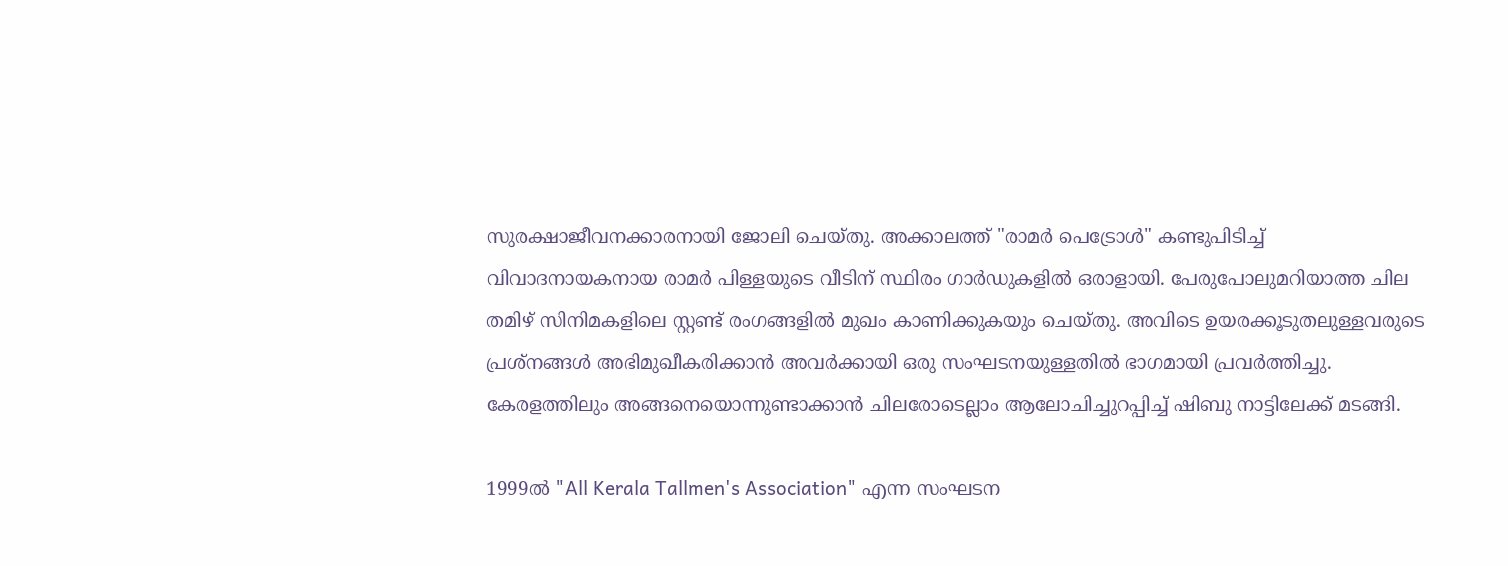സുരക്ഷാജീവനക്കാരനായി ജോലി ചെയ്തു. അക്കാലത്ത് "രാമർ പെട്രോൾ" കണ്ടുപിടിച്ച് വിവാദനായകനായ രാമർ പിള്ളയുടെ വീടിന് സ്ഥിരം ഗാർഡുകളിൽ ഒരാളായി. പേരുപോലുമറിയാത്ത ചില തമിഴ് സിനിമകളിലെ സ്റ്റണ്ട് രംഗങ്ങളിൽ മുഖം കാണിക്കുകയും ചെയ്തു. അവിടെ ഉയരക്കൂടുതലുള്ളവരുടെ പ്രശ്നങ്ങൾ അഭിമുഖീകരിക്കാൻ അവർക്കായി ഒരു സംഘടനയുള്ളതിൽ ഭാഗമായി പ്രവർത്തിച്ചു. കേരളത്തിലും അങ്ങനെയൊന്നുണ്ടാക്കാൻ ചിലരോടെല്ലാം ആലോചിച്ചുറപ്പിച്ച് ഷിബു നാട്ടിലേക്ക് മടങ്ങി.

1999ൽ "All Kerala Tallmen's Association" എന്ന സംഘടന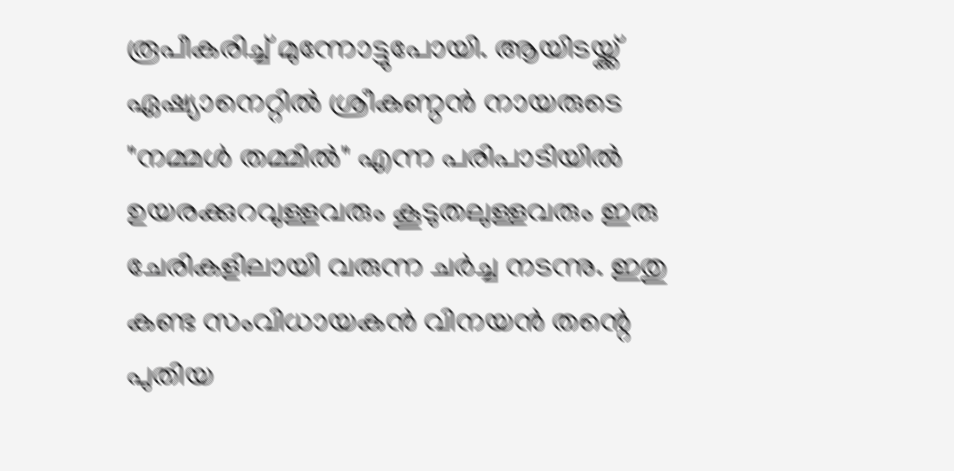രൂപീകരിച്ച് മുന്നോട്ടുപോയി. ആയിടയ്ക്ക് ഏഷ്യാനെറ്റിൽ ശ്രീകണ്ഠൻ നായരുടെ "നമ്മൾ തമ്മിൽ" എന്ന പരിപാടിയിൽ ഉയരക്കുറവുള്ളവരും കൂടുതലുള്ളവരും ഇരു ചേരികളിലായി വരുന്ന ചർച്ച നടന്നു. ഇതു കണ്ട സംവിധായകൻ വിനയൻ തന്റെ പുതിയ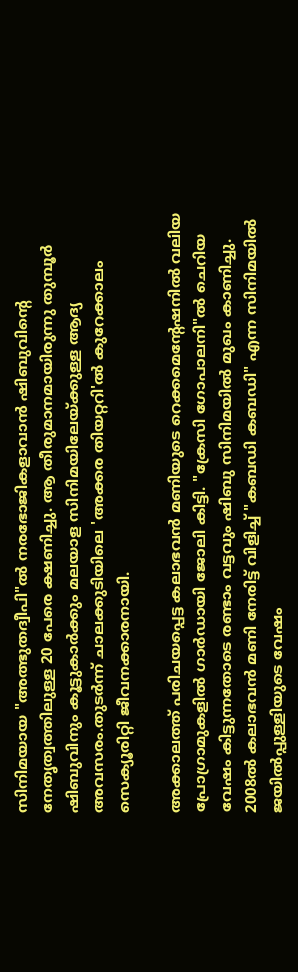സിനിമയായ "അത്ഭുതദ്വീപി"ൽ നരഭോജികളാവാൻ ഷിബുവിന്റെ നേതൃത്വത്തിലുള്ള 20 പേരെ ക്ഷണിച്ചു. ആ തീരുമാനമായിരുന്നു തുമ്പൂർ ഷിബുവിനും കൂട്ടുകാർക്കും മലയാള സിനിമയിലേയ്ക്കുള്ള ആദ്യ അവസരം.തുടർന്ന് ചാലക്കുടിയിലെ 'അക്കര തിയറ്ററി'ൽ കുറേക്കാലം സെക്യൂരിറ്റി ജീവനക്കാരനായി.

അക്കാലത്ത് പരിചയപ്പെട്ട കലാഭവൻ മണിയുടെ റെക്കമെന്റേഷനിൽ വലിയ പ്രോഗ്രാമുകളിൽ ഗാർഡായി ജോലി കിട്ടി. "ക്രേസി ഗോപാലനി"ൽ ചെറിയ വേഷം കിട്ടുന്നതോടെ രണ്ടാം വട്ടവും ഷിബു സിനിമയിൽ മുഖം കാണിച്ചു. 2008ൽ കലാഭവൻ മണി നേരിട്ട് വിളിച്ച് "കബഡി കബഡി" എന്ന സിനിമയിൽ ജയിൽപ്പുള്ളിയുടെ വേഷം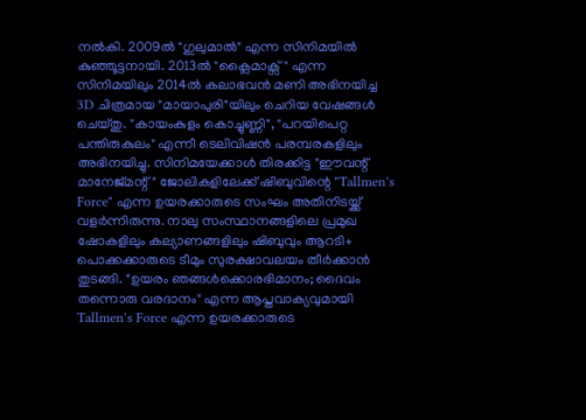നൽകി. 2009ൽ "ഗുലുമാൽ" എന്ന സിനിമയിൽ കുഞ്ഞൂട്ടനായി. 2013ൽ "ക്ലൈമാക്സ്" എന്ന സിനിമയിലും 2014ൽ കലാഭവൻ മണി അഭിനയിച്ച 3D ചിത്രമായ "മായാപുരി"യിലും ചെറിയ വേഷങ്ങൾ ചെയ്തു. "കായംകുളം കൊച്ചുണ്ണി", "പറയിപെറ്റ പന്തിരുകുലം" എന്നീ ടെലിവിഷൻ പരമ്പരകളിലും അഭിനയിച്ചു. സിനിമയേക്കാൾ തിരക്കിട്ട "ഈവന്റ് മാനേജ്മന്റ്" ജോലികളിലേക്ക് ഷിബുവിന്റെ "Tallmen's Force" എന്ന ഉയരക്കാരുടെ സംഘം അതിനിടയ്ക്ക് വളർന്നിരുന്നു. നാലു സംസ്ഥാനങ്ങളിലെ പ്രമുഖ ഷോകളിലും കല്യാണങ്ങളിലും ഷിബുവും ആറടി+ പൊക്കക്കാരുടെ ടീമും സുരക്ഷാവലയം തീർക്കാൻ തുടങ്ങി. "ഉയരം ഞങ്ങൾക്കൊരഭിമാനം; ദൈവം തന്നൊരു വരദാനം" എന്ന ആപ്തവാക്യവുമായി Tallmen's Force എന്ന ഉയരക്കാരുടെ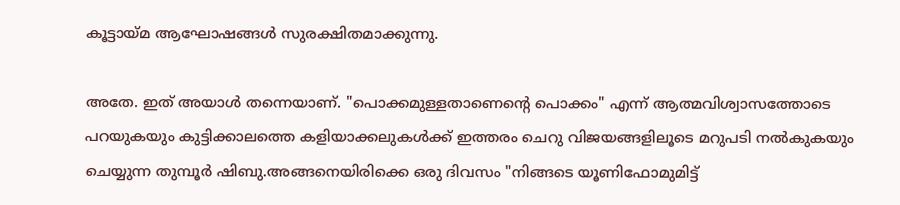കൂട്ടായ്മ ആഘോഷങ്ങൾ സുരക്ഷിതമാക്കുന്നു.

അതേ. ഇത് അയാൾ തന്നെയാണ്. "പൊക്കമുള്ളതാണെന്റെ പൊക്കം" എന്ന് ആത്മവിശ്വാസത്തോടെ പറയുകയും കുട്ടിക്കാലത്തെ കളിയാക്കലുകൾക്ക് ഇത്തരം ചെറു വിജയങ്ങളിലൂടെ മറുപടി നൽകുകയും ചെയ്യുന്ന തുമ്പൂർ ഷിബു.അങ്ങനെയിരിക്കെ ഒരു ദിവസം "നിങ്ങടെ യൂണിഫോമുമിട്ട്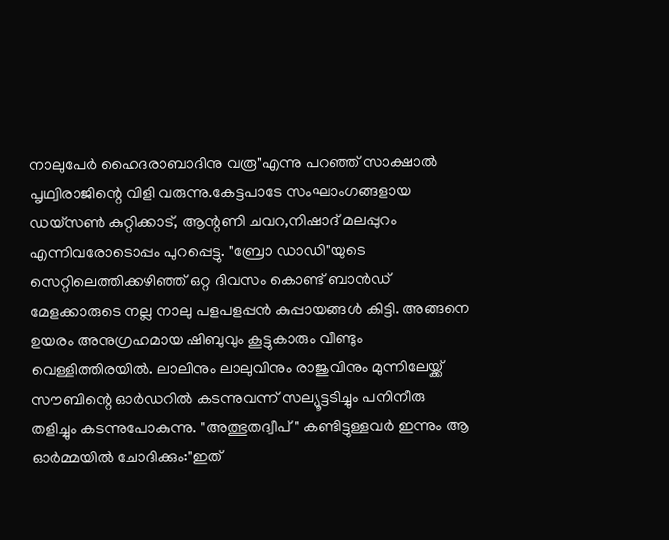നാലുപേർ ഹൈദരാബാദിനു വരൂ"എന്നു പറഞ്ഞ് സാക്ഷാൽ പൃഥ്വിരാജിന്റെ വിളി വരുന്നു.കേട്ടപാടേ സംഘാംഗങ്ങളായ ഡയ്സൺ കുറ്റിക്കാട്, ആന്റണി ചവറ,നിഷാദ് മലപ്പുറം എന്നിവരോടൊപ്പം പുറപ്പെട്ടു. "ബ്രോ ഡാഡി"യുടെ സെറ്റിലെത്തിക്കഴിഞ്ഞ് ഒറ്റ ദിവസം കൊണ്ട് ബാൻഡ് മേളക്കാരുടെ നല്ല നാലു പളപളപ്പൻ കുപ്പായങ്ങൾ കിട്ടി. അങ്ങനെ ഉയരം അനുഗ്രഹമായ ഷിബുവും കൂട്ടുകാരും വീണ്ടും വെള്ളിത്തിരയിൽ. ലാലിനും ലാലുവിനും രാജുവിനും മുന്നിലേയ്ക്ക് സൗബിന്റെ ഓർഡറിൽ കടന്നുവന്ന് സല്യൂട്ടടിച്ചും പനിനീരു തളിച്ചും കടന്നുപോകുന്നു. "അത്ഭുതദ്വീപ്" കണ്ടിട്ടുള്ളവർ ഇന്നും ആ ഓർമ്മയിൽ ചോദിക്കും:"ഇത്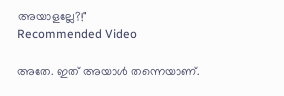അയാളല്ലേ?!"
Recommended Video

അതേ. ഇത് അയാൾ തന്നെയാണ്.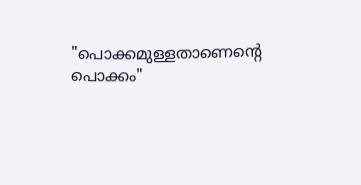"പൊക്കമുള്ളതാണെന്റെ പൊക്കം"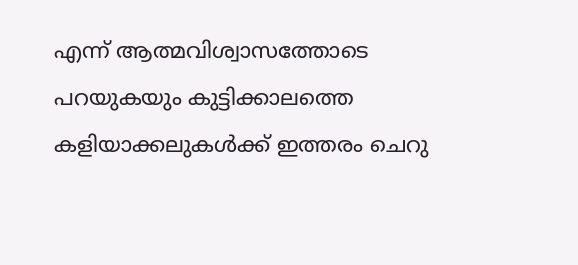എന്ന് ആത്മവിശ്വാസത്തോടെ പറയുകയും കുട്ടിക്കാലത്തെ കളിയാക്കലുകൾക്ക് ഇത്തരം ചെറു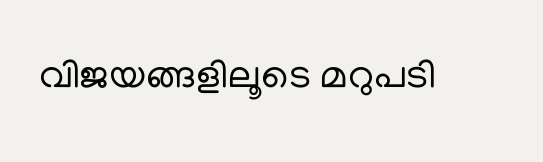വിജയങ്ങളിലൂടെ മറുപടി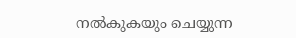നൽകുകയും ചെയ്യുന്ന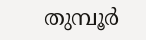തുമ്പൂർ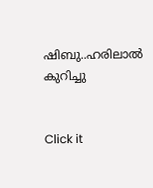ഷിബു..ഹരിലാൽ കുറിച്ചു


Click it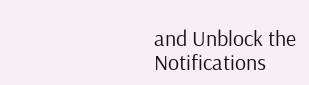and Unblock the Notifications